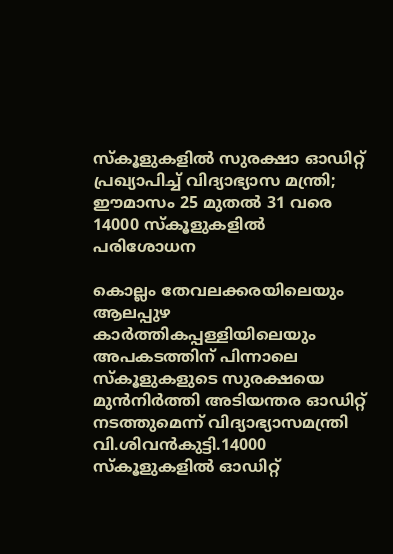സ്കൂളുകളിൽ സുരക്ഷാ ഓഡിറ്റ് പ്രഖ്യാപിച്ച് വിദ്യാഭ്യാസ മന്ത്രി; ഈമാസം 25 മുതൽ 31 വരെ 14000 സ്കൂളുകളിൽ പരിശോധന

കൊല്ലം തേവലക്കരയിലെയും ആലപ്പുഴ കാർത്തികപ്പള്ളിയിലെയും അപകടത്തിന് പിന്നാലെ സ്കൂളുകളുടെ സുരക്ഷയെ മുൻനിർത്തി അടിയന്തര ഓഡിറ്റ് നടത്തുമെന്ന് വിദ്യാഭ്യാസമന്ത്രി വി.ശിവൻകുട്ടി.14000 സ്കൂളുകളിൽ ഓഡിറ്റ്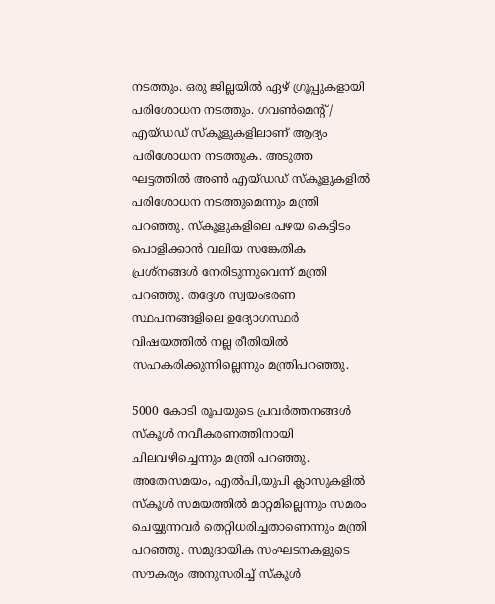നടത്തും. ഒരു ജില്ലയിൽ ഏഴ് ഗ്രൂപ്പുകളായി പരിശോധന നടത്തും. ഗവൺമെൻ്റ് / എയ്ഡഡ് സ്കൂളുകളിലാണ് ആദ്യം പരിശോധന നടത്തുക. അടുത്ത ഘട്ടത്തില്‍ അൺ എയ്ഡഡ് സ്കൂളുകളിൽ പരിശോധന നടത്തുമെന്നും മന്ത്രി പറഞ്ഞു. സ്കൂളുകളിലെ പഴയ കെട്ടിടം പൊളിക്കാൻ വലിയ സങ്കേതിക പ്രശ്നങ്ങൾ നേരിടുന്നുവെന്ന് മന്ത്രി പറഞ്ഞു. തദ്ദേശ സ്വയംഭരണ സ്ഥപനങ്ങളിലെ ഉദ്യോഗസ്ഥർ വിഷയത്തിൽ നല്ല രീതിയിൽ സഹകരിക്കുന്നില്ലെന്നും മന്ത്രിപറഞ്ഞു.

5000 കോടി രൂപയുടെ പ്രവർത്തനങ്ങൾ സ്കൂൾ നവീകരണത്തിനായി ചിലവഴിച്ചെന്നും മന്ത്രി പറഞ്ഞു. അതേസമയം, എല്‍പി,യുപി ക്ലാസുകളിൽ സ്കൂൾ സമയത്തിൽ മാറ്റമില്ലെന്നും സമരം ചെയ്യുന്നവർ തെറ്റിധരിച്ചതാണെന്നും മന്ത്രി പറഞ്ഞു. സമുദായിക സംഘടനകളുടെ സൗകര്യം അനുസരിച്ച് സ്കൂൾ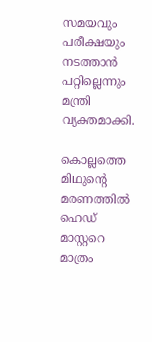സമയവും പരീക്ഷയും നടത്താൻ പറ്റില്ലെന്നും മന്ത്രി വ്യക്തമാക്കി.

കൊല്ലത്തെ മിഥുന്റെ മരണത്തിൽ ഹെഡ് മാസ്റ്ററെ മാത്രം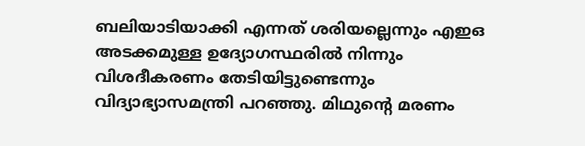ബലിയാടിയാക്കി എന്നത് ശരിയല്ലെന്നും എഇഒ അടക്കമുള്ള ഉദ്യോഗസ്ഥരിൽ നിന്നും വിശദീകരണം തേടിയിട്ടുണ്ടെന്നും വിദ്യാഭ്യാസമന്ത്രി പറഞ്ഞു. മിഥുന്‍റെ മരണം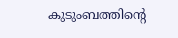കുടുംബത്തിന്‍റെ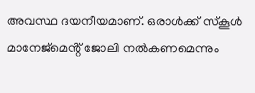അവസ്ഥ ദയനീയമാണ്. ഒരാൾക്ക് സ്കൂള്‍ മാനേജ്മെൻ്റ് ജോലി നൽകണമെന്നും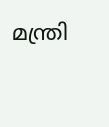മന്ത്രി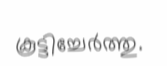കൂട്ടിച്ചേർത്തു.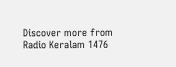Discover more from Radio Keralam 1476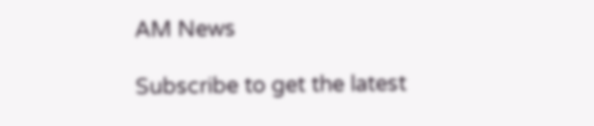AM News

Subscribe to get the latest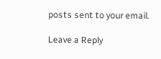posts sent to your email.

Leave a Reply